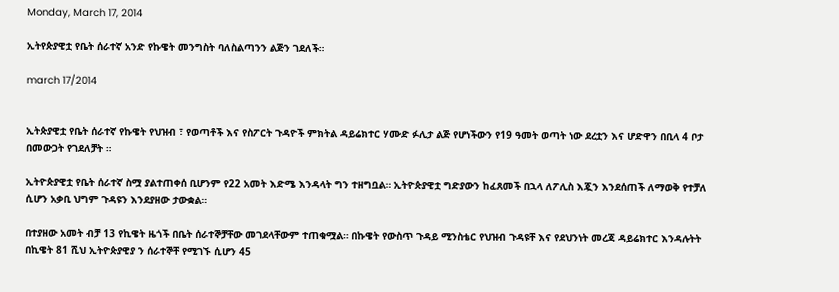Monday, March 17, 2014

ኢትየጵያዊቷ የቤት ሰራተኛ አንድ የኩዌት መንግስት ባለስልጣንን ልጅን ገደለች።

march 17/2014


ኢትጵያዊቷ የቤት ሰራተኛ የኩዌት የህዝብ ፣ የወጣቶች እና የስፖርት ጉዳዮች ምክትል ዳይሬክተር ሃሙድ ፉሊታ ልጅ የሆነችውን የ19 ዓመት ወጣት ነው ደረቷን እና ሆድዋን በቢላ 4 ቦታ በመውጋት የገደለቻት ።

ኢትዮጵያዊቷ የቤት ሰራተኛ ስሟ ያልተጠቀሰ ቢሆንም የ22 አመት እድሜ እንዳላት ግን ተዘግቧል። ኢትዮጵያዊቷ ግድያውን ከፈጸመች በኋላ ለፖሊስ እጇን እንደሰጠች ለማወቅ የተቻለ ሲሆን አቃቢ ህግም ጉዳዩን እንደያዘው ታውቋል።

በተያዘው አመት ብቻ 13 የኪዌት ዜጎች በቤት ሰራተኞቻቸው መገደላቸውም ተጠቁሟል። በኩዌት የውስጥ ጉዳይ ሚንስቴር የህዝብ ጉዳዩቸ እና የደህንነት መረጃ ዳይሬክተር እንዳሉትት በኪዌት 81 ሺህ ኢትዮጵያዊያ ን ሰራተኞቸ የሚገኙ ሲሆን 45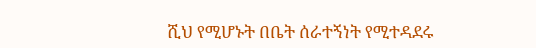ሺህ የሚሆኑት በቤት ሰራተኝነት የሚተዳደሩ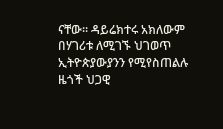ናቸው። ዳይሬክተሩ አክለውም በሃገሪቱ ለሚገኙ ህገወጥ ኢትዮጵያውያንን የሚየስጠልሉ ዜጎች ህጋዊ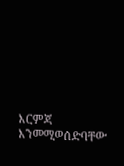እርምጃ እንመሚወሰድባቸው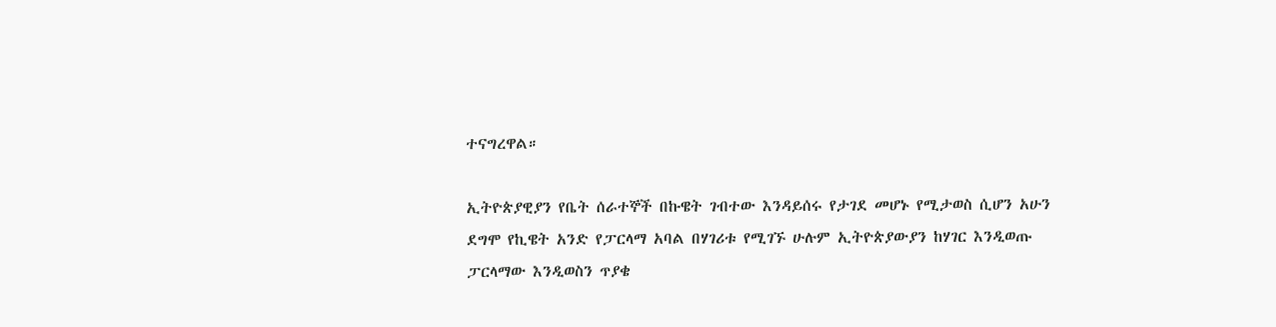ተናግረዋል።

ኢትዮጵያዊያን የቤት ሰራተኞች በኩዌት ገብተው እንዳይሰሩ የታገደ መሆኑ የሚታወስ ሲሆን አሁን ደግሞ የኪዌት አንድ የፓርላማ አባል በሃገሪቱ የሚገኙ ሁሉም ኢትዮጵያውያን ከሃገር እንዲወጡ ፓርላማው እንዲወስን ጥያቄ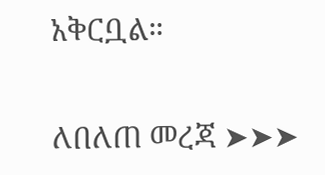አቅርቧል።

ለበለጠ መረጃ ➤➤➤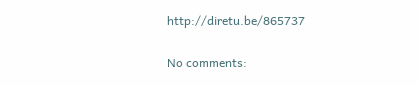http://diretu.be/865737

No comments: